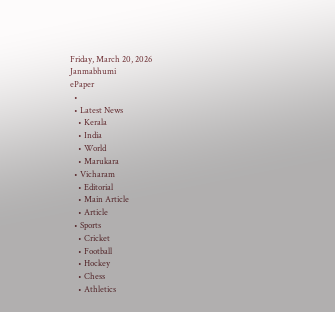Friday, March 20, 2026
Janmabhumi
ePaper
  •
  • Latest News
    • Kerala
    • India
    • World
    • Marukara
  • Vicharam
    • Editorial
    • Main Article
    • Article
  • Sports
    • Cricket
    • Football
    • Hockey
    • Chess
    • Athletics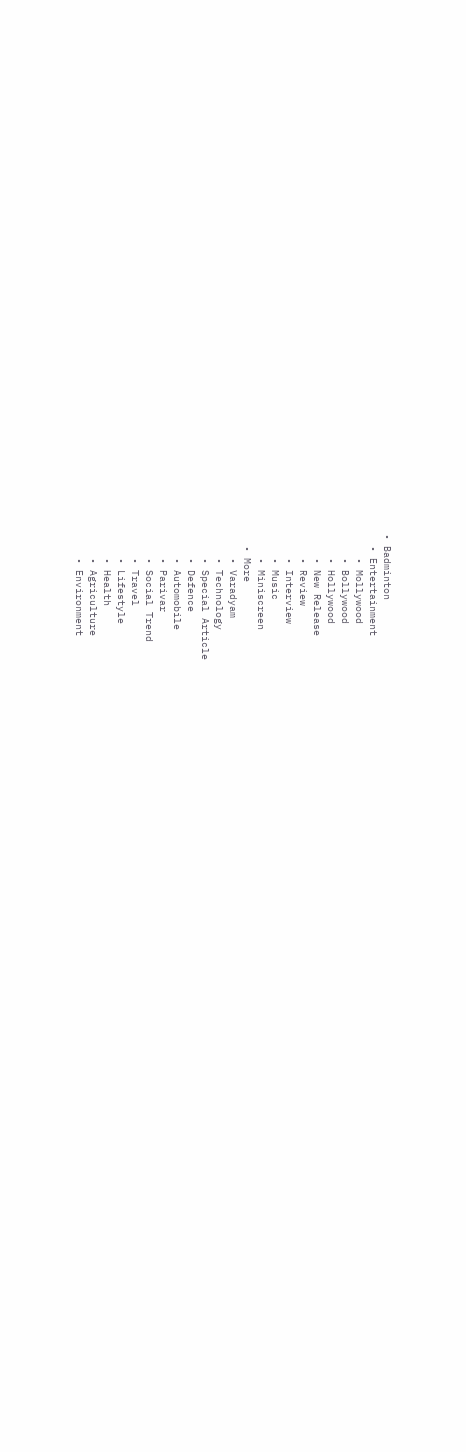• Badminton
  • Entertainment
    • Mollywood
    • Bollywood
    • Hollywood
    • New Release
    • Review
    • Interview
    • Music
    • Miniscreen
  • More
    • Varadyam
    • Technology
    • Special Article
    • Defence
    • Automobile
    • Parivar
    • Social Trend
    • Travel
    • Lifestyle
    • Health
    • Agriculture
    • Environment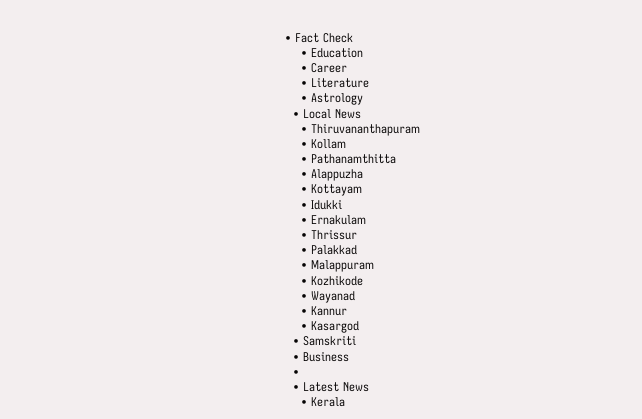• Fact Check
    • Education
    • Career
    • Literature
    • Astrology
  • Local News
    • Thiruvananthapuram
    • Kollam
    • Pathanamthitta
    • Alappuzha
    • Kottayam
    • Idukki
    • Ernakulam
    • Thrissur
    • Palakkad
    • Malappuram
    • Kozhikode
    • Wayanad
    • Kannur
    • Kasargod
  • Samskriti
  • Business
  •
  • Latest News
    • Kerala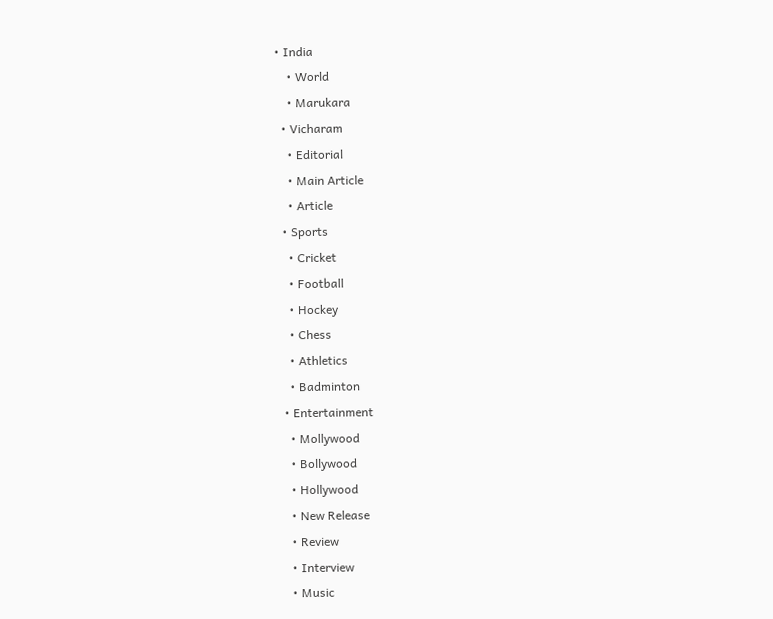• India
    • World
    • Marukara
  • Vicharam
    • Editorial
    • Main Article
    • Article
  • Sports
    • Cricket
    • Football
    • Hockey
    • Chess
    • Athletics
    • Badminton
  • Entertainment
    • Mollywood
    • Bollywood
    • Hollywood
    • New Release
    • Review
    • Interview
    • Music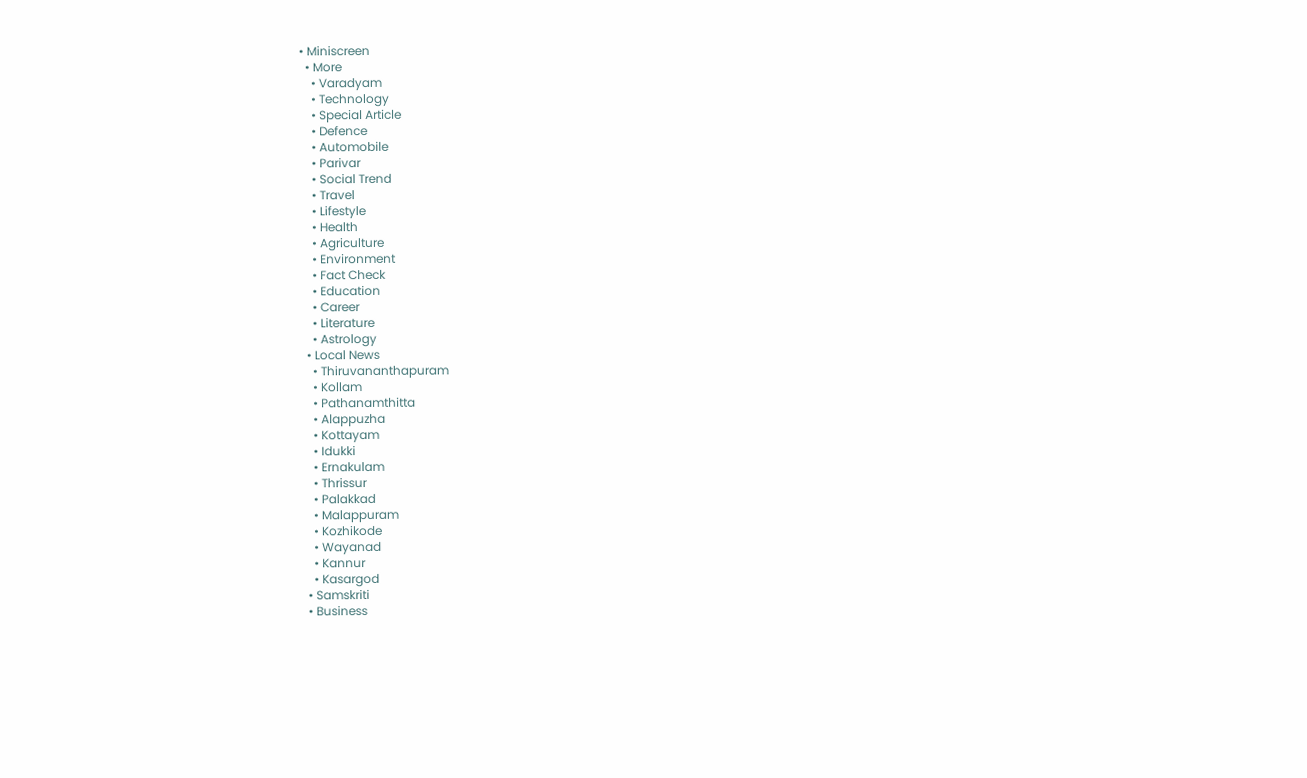• Miniscreen
  • More
    • Varadyam
    • Technology
    • Special Article
    • Defence
    • Automobile
    • Parivar
    • Social Trend
    • Travel
    • Lifestyle
    • Health
    • Agriculture
    • Environment
    • Fact Check
    • Education
    • Career
    • Literature
    • Astrology
  • Local News
    • Thiruvananthapuram
    • Kollam
    • Pathanamthitta
    • Alappuzha
    • Kottayam
    • Idukki
    • Ernakulam
    • Thrissur
    • Palakkad
    • Malappuram
    • Kozhikode
    • Wayanad
    • Kannur
    • Kasargod
  • Samskriti
  • Business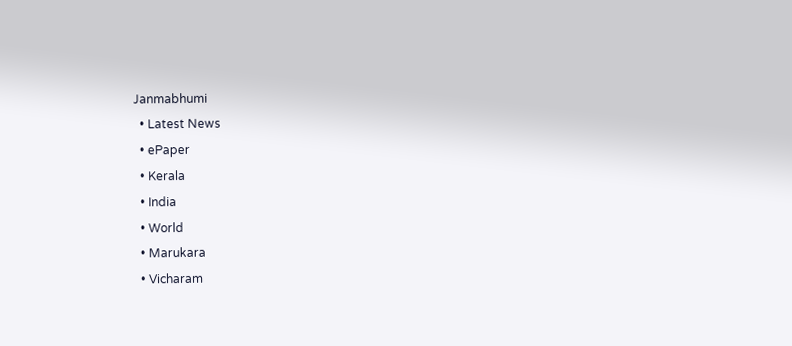Janmabhumi
  • Latest News
  • ePaper
  • Kerala
  • India
  • World
  • Marukara
  • Vicharam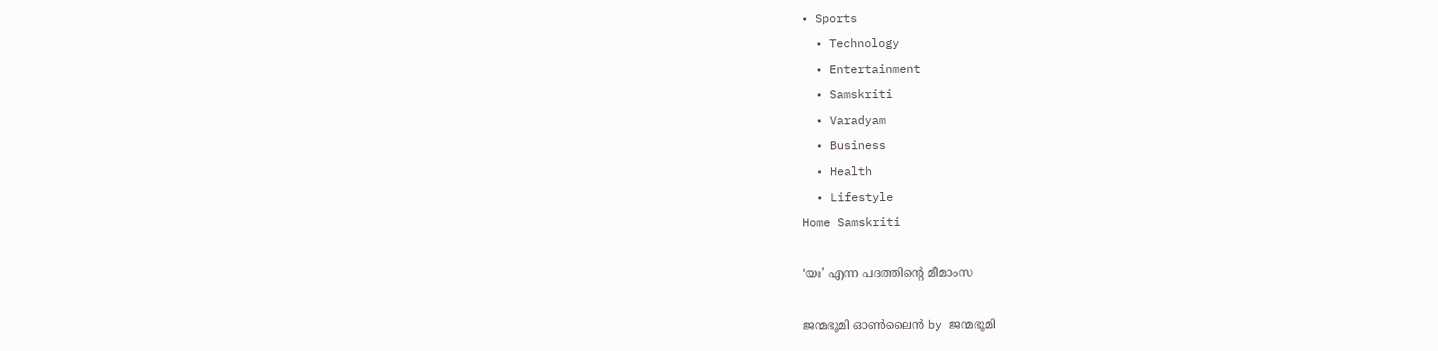• Sports
  • Technology
  • Entertainment
  • Samskriti
  • Varadyam
  • Business
  • Health
  • Lifestyle
Home Samskriti

‘യഃ’ എന്ന പദത്തിന്റെ മീമാംസ

ജന്മഭൂമി ഓണ്‍ലൈന്‍ by ജന്മഭൂമി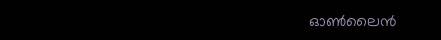ഓണ്‍ലൈന്‍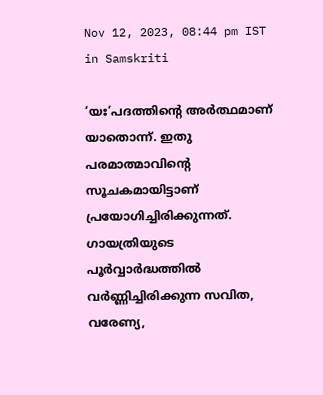Nov 12, 2023, 08:44 pm IST
in Samskriti

‘യഃ’പദത്തിന്റെ അര്‍ത്ഥമാണ് യാതൊന്ന്. ഇതു പരമാത്മാവിന്റെ സൂചകമായിട്ടാണ് പ്രയോഗിച്ചിരിക്കുന്നത്. ഗായത്രിയുടെ പൂര്‍വ്വാര്‍ദ്ധത്തില്‍ വര്‍ണ്ണിച്ചിരിക്കുന്ന സവിത, വരേണ്യ,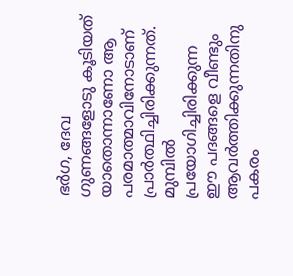ഭര്‍ഗ, ദേവ ഗുണങ്ങളോടു കൂടിയത് യാതൊന്നാണോ ആ പരമാത്മാവിനോടാണ് പ്രാര്‍ത്ഥിച്ചിരിക്കുന്നത്. മുമ്പില്‍ പ്രയോഗിച്ചിരിക്കുന്ന ഈ പദങ്ങളെ വീണ്ടും ആവര്‍ത്തിക്കുന്നതിനു പകരം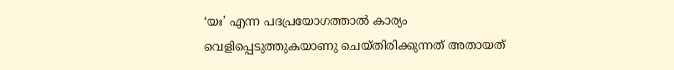‘യഃ’ എന്ന പദപ്രയോഗത്താല്‍ കാര്യം വെളിപ്പെടുത്തുകയാണു ചെയ്തിരിക്കുന്നത് അതായത്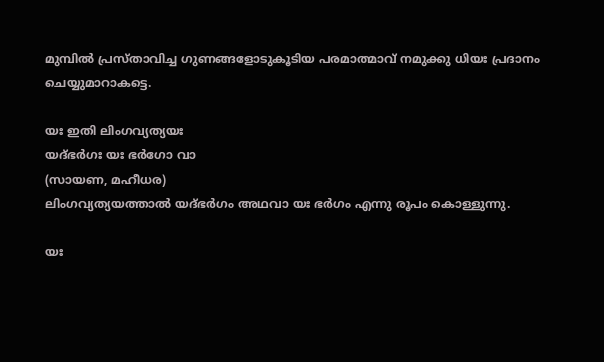മുമ്പില്‍ പ്രസ്താവിച്ച ഗുണങ്ങളോടുകൂടിയ പരമാത്മാവ് നമുക്കു ധിയഃ പ്രദാനം ചെയ്യുമാറാകട്ടെ.

യഃ ഇതി ലിംഗവ്യത്യയഃ
യദ്ഭര്‍ഗഃ യഃ ഭര്‍ഗോ വാ
(സായണ, മഹീധര)
ലിംഗവ്യത്യയത്താല്‍ യദ്ഭര്‍ഗം അഥവാ യഃ ഭര്‍ഗം എന്നു രൂപം കൊള്ളുന്നു.

യഃ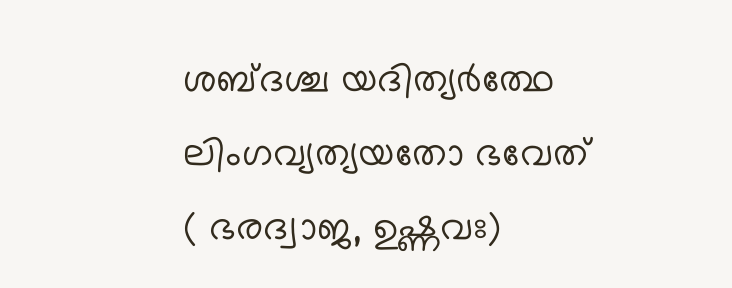ശബ്ദശ്ച യദിത്യര്‍ത്ഥേ
ലിംഗവ്യത്യയതോ ഭവേത്
( ഭരദ്വാജ, ഉഷ്ണവഃ)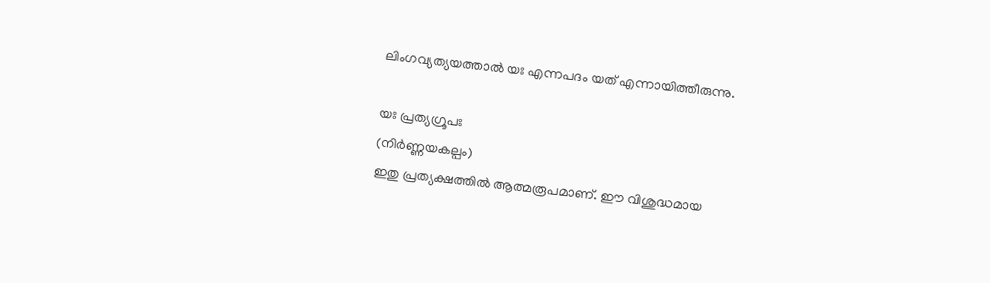ലിംഗവ്യത്യയത്താല്‍ യഃ എന്നപദം യത് എന്നായിത്തീരുന്നു.

യഃ പ്രത്യഗ്രൂപഃ
(നിര്‍ണ്ണയകല്പം)
ഇതു പ്രത്യക്ഷത്തില്‍ ആത്മരൂപമാണ്. ഈ വിശുദ്ധമായ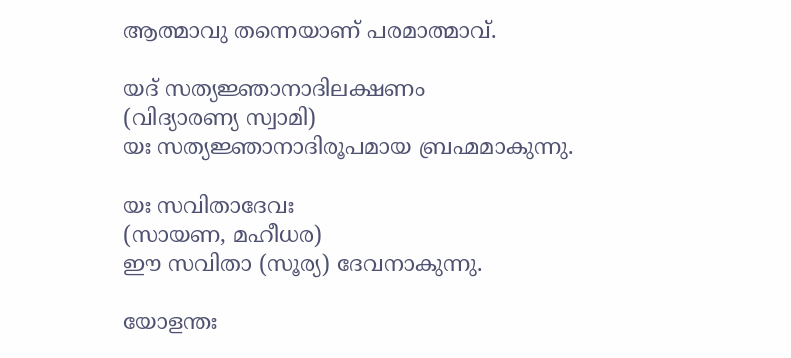ആത്മാവു തന്നെയാണ് പരമാത്മാവ്.

യദ് സത്യജ്ഞാനാദിലക്ഷണം
(വിദ്യാരണ്യ സ്വാമി)
യഃ സത്യജ്ഞാനാദിരൂപമായ ബ്രഹ്മമാകുന്നു.

യഃ സവിതാദേവഃ
(സായണ, മഹീധര)
ഈ സവിതാ (സൂര്യ) ദേവനാകുന്നു.

യോളന്തഃ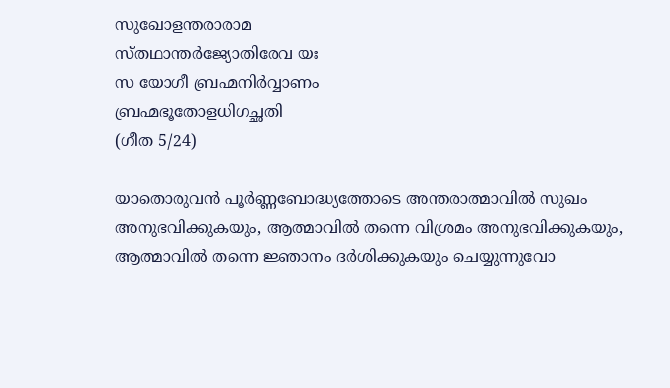സുഖോളന്തരാരാമ
സ്തഥാന്തര്‍ജ്യോതിരേവ യഃ
സ യോഗീ ബ്രഹ്മനിര്‍വ്വാണം
ബ്രഹ്മഭൂതോളധിഗച്ഛതി
(ഗീത 5/24)

യാതൊരുവന്‍ പൂര്‍ണ്ണബോദ്ധ്യത്തോടെ അന്തരാത്മാവില്‍ സുഖം അനുഭവിക്കുകയും, ആത്മാവില്‍ തന്നെ വിശ്രമം അനുഭവിക്കുകയും, ആത്മാവില്‍ തന്നെ ജ്ഞാനം ദര്‍ശിക്കുകയും ചെയ്യുന്നുവോ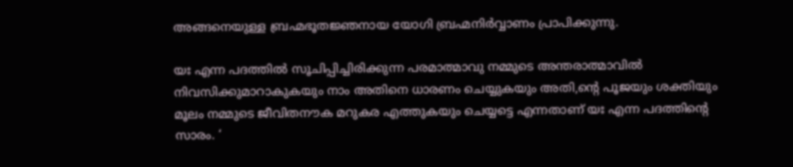അങ്ങനെയുള്ള ബ്രഹ്മഭൂതജ്ഞനായ യോഗി ബ്രഹ്മനിര്‍വ്വാണം പ്രാപിക്കുന്നു.

യഃ എന്ന പദത്തില്‍ സൂചിപ്പിച്ചിരിക്കുന്ന പരമാത്മാവു നമ്മുടെ അന്തരാത്മാവില്‍ നിവസിക്കുമാറാകുകയും നാം അതിനെ ധാരണം ചെയ്യുകയും അതി,ന്റെ പൂജയും ശക്തിയും മൂലം നമ്മുടെ ജീവിതനൗക മറുകര എത്തുകയും ചെയ്യട്ടെ എന്നതാണ് യഃ എന്ന പദത്തിന്റെ സാരം. ‘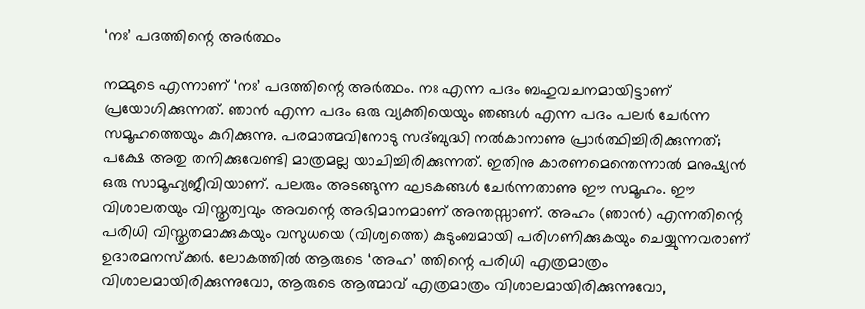‘നഃ’ പദത്തിന്റെ അര്‍ത്ഥം

നമ്മുടെ എന്നാണ് ‘നഃ’ പദത്തിന്റെ അര്‍ത്ഥം. നഃ എന്ന പദം ബഹുവചനമായിട്ടാണ് പ്രയോഗിക്കുന്നത്. ഞാന്‍ എന്ന പദം ഒരു വ്യക്തിയെയും ഞങ്ങള്‍ എന്ന പദം പലര്‍ ചേര്‍ന്ന സമൂഹത്തെയും കുറിക്കുന്നു. പരമാത്മവിനോടു സദ്ബുദ്ധി നല്‍കാനാണു പ്രാര്‍ത്ഥിച്ചിരിക്കുന്നത്; പക്ഷേ അതു തനിക്കുവേണ്ടി മാത്രമല്ല യാചിച്ചിരിക്കുന്നത്. ഇതിനു കാരണമെന്തെന്നാല്‍ മനുഷ്യന്‍ ഒരു സാമൂഹ്യജീവിയാണ്. പലരും അടങ്ങുന്ന ഘടകങ്ങള്‍ ചേര്‍ന്നതാണു ഈ സമൂഹം. ഈ വിശാലതയും വിസ്തൃത്വവും അവന്റെ അഭിമാനമാണ് അന്തസ്സാണ്. അഹം (ഞാന്‍) എന്നതിന്റെ പരിധി വിസ്തൃതമാക്കുകയും വസുധയെ (വിശ്വത്തെ) കുടുംബമായി പരിഗണിക്കുകയും ചെയ്യുന്നവരാണ് ഉദാരമനസ്‌ക്കര്‍. ലോകത്തില്‍ ആരുടെ ‘അഹ’ ത്തിന്റെ പരിധി എത്രമാത്രം വിശാലമായിരിക്കുന്നുവോ, ആരുടെ ആത്മാവ് എത്രമാത്രം വിശാലമായിരിക്കുന്നുവോ,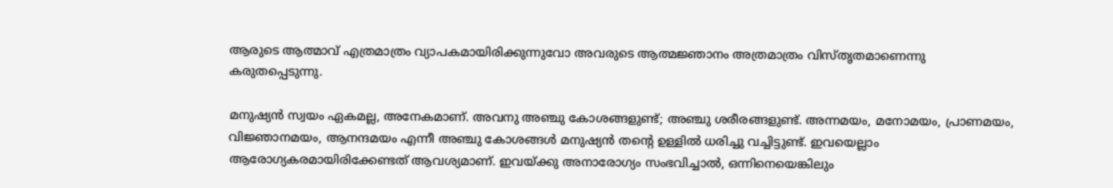ആരുടെ ആത്മാവ് എത്രമാത്രം വ്യാപകമായിരിക്കുന്നുവോ അവരുടെ ആത്മജ്ഞാനം അത്രമാത്രം വിസ്തൃതമാണെന്നു കരുതപ്പെടുന്നു.

മനുഷ്യന്‍ സ്വയം ഏകമല്ല, അനേകമാണ്. അവനു അഞ്ചു കോശങ്ങളുണ്ട്; അഞ്ചു ശരീരങ്ങളുണ്ട്. അന്നമയം, മനോമയം, പ്രാണമയം, വിജ്ഞാനമയം, ആനന്ദമയം എന്നീ അഞ്ചു കോശങ്ങള്‍ മനുഷ്യന്‍ തന്റെ ഉള്ളില്‍ ധരിച്ചു വച്ചിട്ടുണ്ട്. ഇവയെല്ലാം ആരോഗ്യകരമായിരിക്കേണ്ടത് ആവശ്യമാണ്. ഇവയ്‌ക്കു അനാരോഗ്യം സംഭവിച്ചാല്‍, ഒന്നിനെയെങ്കിലും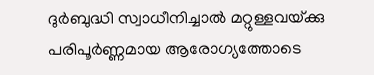ദുര്‍ബുദ്ധി സ്വാധീനിച്ചാല്‍ മറ്റുള്ളവയ്‌ക്കു പരിപൂര്‍ണ്ണമായ ആരോഗ്യത്തോടെ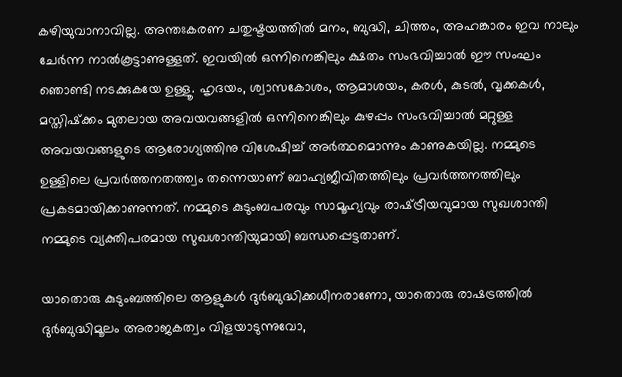കഴിയുവാനാവില്ല. അന്തഃകരണ ചതുഷ്ടയത്തില്‍ മനം, ബുദ്ധി, ചിത്തം, അഹങ്കാരം ഇവ നാലും ചേര്‍ന്ന നാല്‍കൂട്ടാണുള്ളത്. ഇവയില്‍ ഒന്നിനെങ്കിലും ക്ഷതം സംഭവിച്ചാല്‍ ഈ സംഘം ഞൊണ്ടി നടക്കുകയേ ഉള്ളൂ. ഹൃദയം, ശ്വാസകോശം, ആമാശയം, കരള്‍, കുടല്‍, വൃക്കകള്‍, മസ്തിഷ്‌ക്കം മുതലായ അവയവങ്ങളില്‍ ഒന്നിനെങ്കിലും കുഴപ്പം സംഭവിച്ചാല്‍ മറ്റുള്ള അവയവങ്ങളുടെ ആരോഗ്യത്തിനു വിശേഷിച്ച് അര്‍ത്ഥമൊന്നും കാണുകയില്ല. നമ്മുടെ ഉള്ളിലെ പ്രവര്‍ത്തനതത്ത്വം തന്നെയാണ് ബാഹ്യജീവിതത്തിലും പ്രവര്‍ത്തനത്തിലും പ്രകടമായിക്കാണുന്നത്. നമ്മുടെ കുടുംബപരവും സാമൂഹ്യവും രാഷ്‌ട്രീയവുമായ സുഖശാന്തി നമ്മുടെ വ്യക്തിപരമായ സുഖശാന്തിയുമായി ബന്ധപ്പെട്ടതാണ്.

യാതൊരു കുടുംബത്തിലെ ആളുകള്‍ ദുര്‍ബുദ്ധിക്കധീനരാണോ, യാതൊരു രാഷട്രത്തില്‍ ദുര്‍ബുദ്ധിമൂലം അരാജകത്വം വിളയാടുന്നുവോ,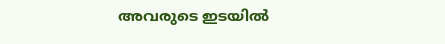അവരുടെ ഇടയില്‍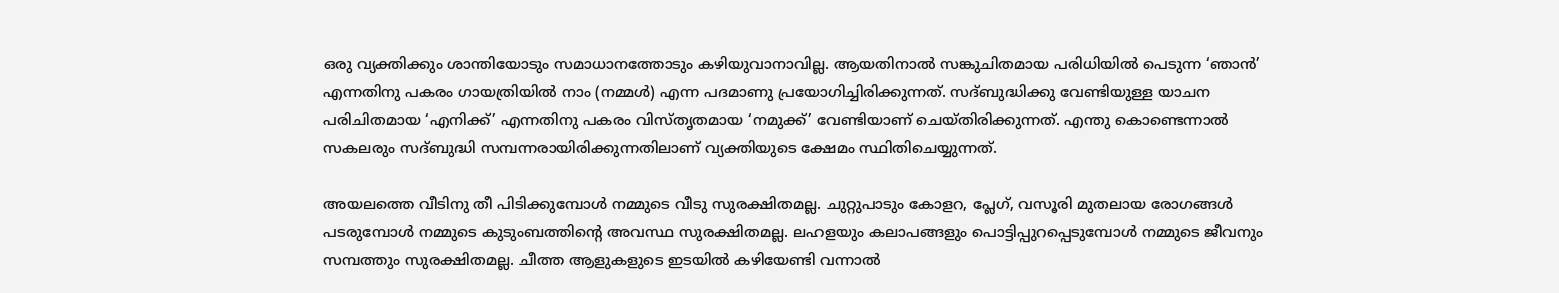ഒരു വ്യക്തിക്കും ശാന്തിയോടും സമാധാനത്തോടും കഴിയുവാനാവില്ല. ആയതിനാല്‍ സങ്കുചിതമായ പരിധിയില്‍ പെടുന്ന ‘ഞാന്‍’ എന്നതിനു പകരം ഗായത്രിയില്‍ നാം (നമ്മള്‍) എന്ന പദമാണു പ്രയോഗിച്ചിരിക്കുന്നത്. സദ്ബുദ്ധിക്കു വേണ്ടിയുള്ള യാചന പരിചിതമായ ‘എനിക്ക്’ എന്നതിനു പകരം വിസ്തൃതമായ ‘നമുക്ക്’ വേണ്ടിയാണ് ചെയ്തിരിക്കുന്നത്. എന്തു കൊണ്ടെന്നാല്‍ സകലരും സദ്ബുദ്ധി സമ്പന്നരായിരിക്കുന്നതിലാണ് വ്യക്തിയുടെ ക്ഷേമം സ്ഥിതിചെയ്യുന്നത്.

അയലത്തെ വീടിനു തീ പിടിക്കുമ്പോള്‍ നമ്മുടെ വീടു സുരക്ഷിതമല്ല. ചുറ്റുപാടും കോളറ, പ്ലേഗ്, വസൂരി മുതലായ രോഗങ്ങള്‍ പടരുമ്പോള്‍ നമ്മുടെ കുടുംബത്തിന്റെ അവസ്ഥ സുരക്ഷിതമല്ല. ലഹളയും കലാപങ്ങളും പൊട്ടിപ്പുറപ്പെടുമ്പോള്‍ നമ്മുടെ ജീവനും സമ്പത്തും സുരക്ഷിതമല്ല. ചീത്ത ആളുകളുടെ ഇടയില്‍ കഴിയേണ്ടി വന്നാല്‍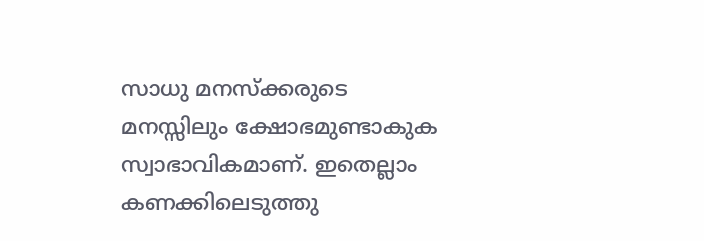സാധു മനസ്‌ക്കരുടെ മനസ്സിലും ക്ഷോഭമുണ്ടാകുക സ്വാഭാവികമാണ്. ഇതെല്ലാം കണക്കിലെടുത്തു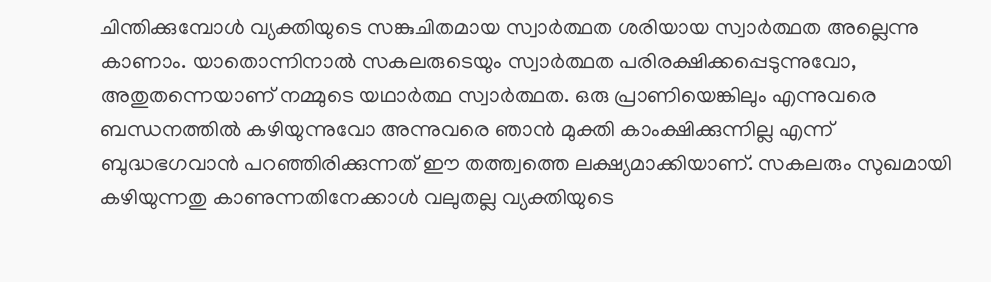ചിന്തിക്കുമ്പോള്‍ വ്യക്തിയുടെ സങ്കുചിതമായ സ്വാര്‍ത്ഥത ശരിയായ സ്വാര്‍ത്ഥത അല്ലെന്നു കാണാം. യാതൊന്നിനാല്‍ സകലരുടെയും സ്വാര്‍ത്ഥത പരിരക്ഷിക്കപ്പെടുന്നുവോ, അതുതന്നെയാണ് നമ്മുടെ യഥാര്‍ത്ഥ സ്വാര്‍ത്ഥത. ഒരു പ്രാണിയെങ്കിലും എന്നുവരെ ബന്ധനത്തില്‍ കഴിയുന്നുവോ അന്നുവരെ ഞാന്‍ മുക്തി കാംക്ഷിക്കുന്നില്ല എന്ന് ബുദ്ധഭഗവാന്‍ പറഞ്ഞിരിക്കുന്നത് ഈ തത്ത്വത്തെ ലക്ഷ്യമാക്കിയാണ്. സകലരും സുഖമായി കഴിയുന്നതു കാണുന്നതിനേക്കാള്‍ വലുതല്ല വ്യക്തിയുടെ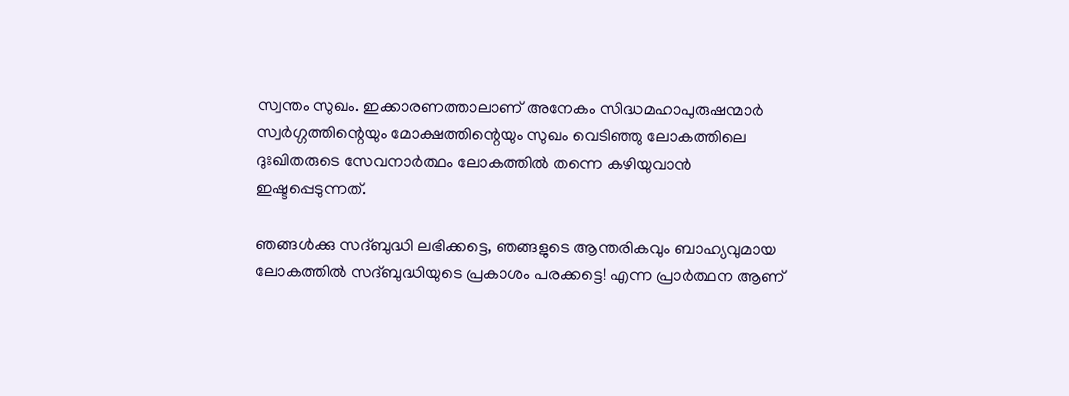സ്വന്തം സുഖം. ഇക്കാരണത്താലാണ് അനേകം സിദ്ധമഹാപുരുഷന്മാര്‍ സ്വര്‍ഗ്ഗത്തിന്റെയും മോക്ഷത്തിന്റെയും സുഖം വെടിഞ്ഞു ലോകത്തിലെ ദുഃഖിതരുടെ സേവനാര്‍ത്ഥം ലോകത്തില്‍ തന്നെ കഴിയുവാന്‍ ഇഷ്ടപ്പെടുന്നത്.

ഞങ്ങള്‍ക്കു സദ്ബുദ്ധി ലഭിക്കട്ടെ, ഞങ്ങളുടെ ആന്തരികവും ബാഹ്യവുമായ ലോകത്തില്‍ സദ്ബുദ്ധിയുടെ പ്രകാശം പരക്കട്ടെ! എന്ന പ്രാര്‍ത്ഥന ആണ്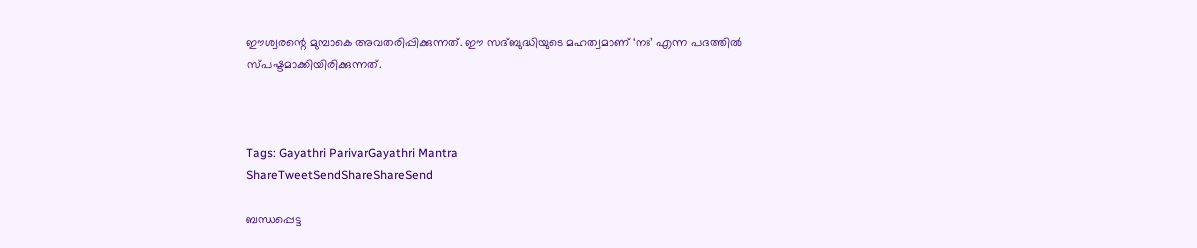ഈശ്വരന്റെ മുമ്പാകെ അവതരിപ്പിക്കുന്നത്. ഈ സദ്ബുദ്ധിയുടെ മഹത്വമാണ് ‘നഃ’ എന്ന പദത്തില്‍ സ്പഷ്ടമാക്കിയിരിക്കുന്നത്.



Tags: Gayathri ParivarGayathri Mantra
ShareTweetSendShareShareSend

ബന്ധപ്പെട്ട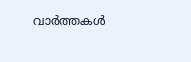വാര്‍ത്തകള്‍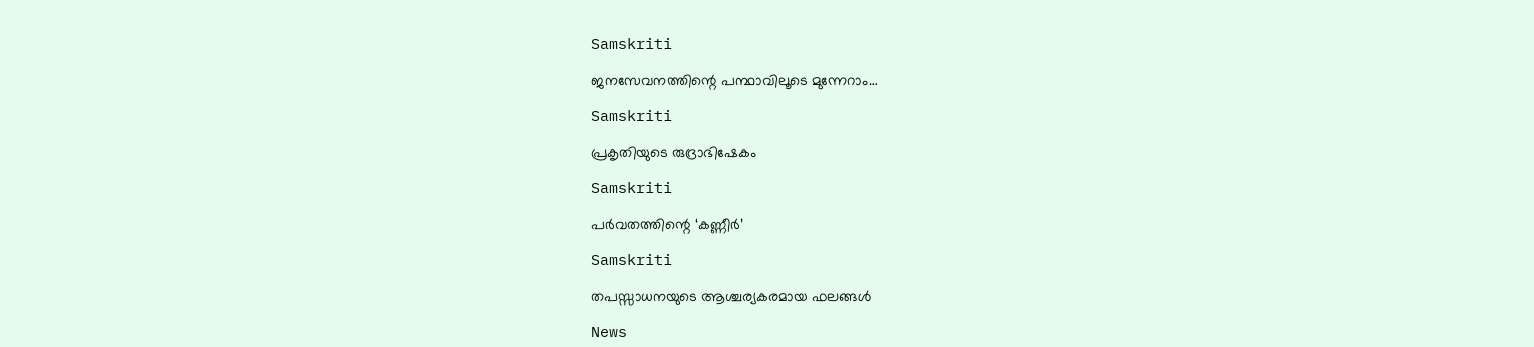Samskriti

ജനസേവനത്തിന്റെ പന്ഥാവിലൂടെ മുന്നേറാം…

Samskriti

പ്രകൃതിയുടെ രുദ്രാഭിഷേകം

Samskriti

പര്‍വതത്തിന്റെ ‘കണ്ണീര്‍’

Samskriti

തപസ്സാധനയുടെ ആശ്ചര്യകരമായ ഫലങ്ങള്‍

News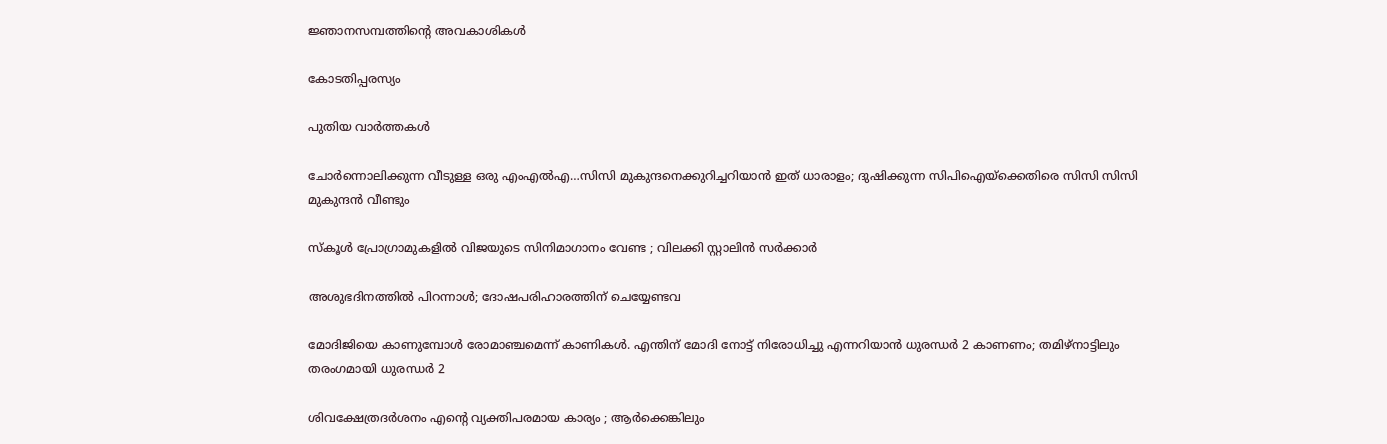ജ്ഞാനസമ്പത്തിന്റെ അവകാശികള്‍

കോടതിപ്പരസ്യം

പുതിയ വാര്‍ത്തകള്‍

ചോര്‍ന്നൊലിക്കുന്ന വീടുള്ള ഒരു എംഎല്‍എ…സിസി മുകുന്ദനെക്കുറിച്ചറിയാന്‍ ഇത് ധാരാളം; ദുഷിക്കുന്ന സിപിഐയ്‌ക്കെതിരെ സിസി സിസി മുകുന്ദന്‍ വീണ്ടും

സ്കൂൾ പ്രോഗ്രാമുകളിൽ വിജയുടെ സിനിമാഗാനം വേണ്ട ; വിലക്കി സ്റ്റാലിൻ സർക്കാർ

അശുഭദിനത്തിൽ പിറന്നാൾ; ദോഷപരിഹാരത്തിന് ചെയ്യേണ്ടവ

മോദിജിയെ കാണുമ്പോള്‍ രോമാഞ്ചമെന്ന് കാണികള്‍. എന്തിന് മോദി നോട്ട് നിരോധിച്ചു എന്നറിയാന്‍ ധുരന്ധര്‍ 2 കാണണം; തമിഴ്നാട്ടിലും തരംഗമായി ധുരന്ധര്‍ 2

ശിവക്ഷേത്രദർശനം എന്റെ വ്യക്തിപരമായ കാര്യം ; ആർക്കെങ്കിലും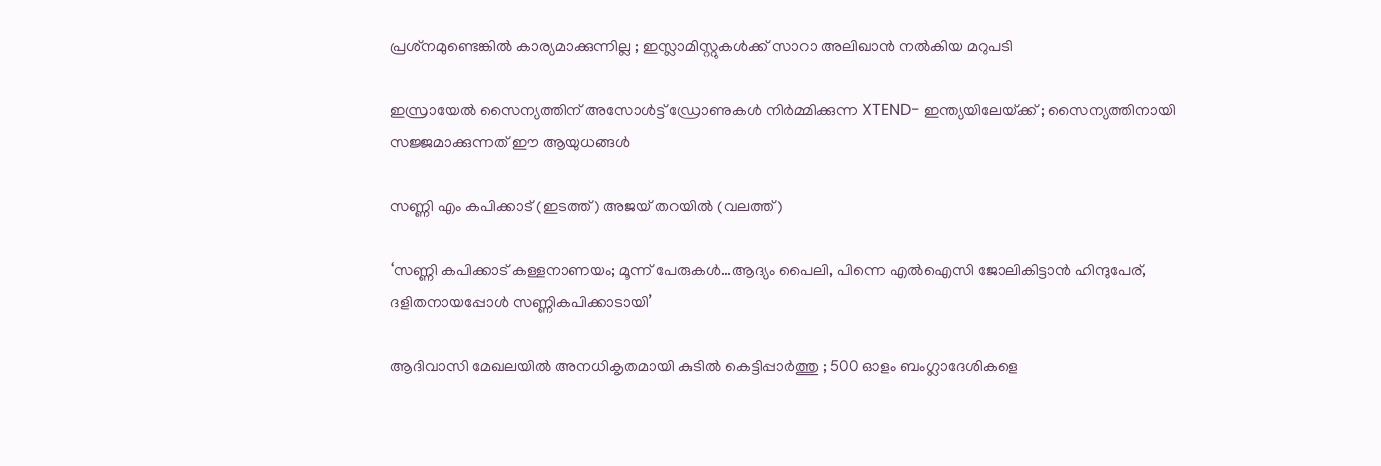പ്രശ്‌നമുണ്ടെങ്കിൽ കാര്യമാക്കുന്നില്ല ; ഇസ്ലാമിസ്റ്റുകൾക്ക് സാറാ അലിഖാൻ നൽകിയ മറുപടി

ഇസ്രായേൽ സൈന്യത്തിന് അസോൾട്ട് ഡ്രോണുകൾ നിർമ്മിക്കുന്ന XTEND- ഇന്ത്യയിലേയ്‌ക്ക് ; സൈന്യത്തിനായി സജ്ജമാക്കുന്നത് ഈ ആയുധങ്ങൾ

സണ്ണി എം കപിക്കാട് (ഇടത്ത്) അജയ് തറയില്‍ (വലത്ത്)

‘സണ്ണി കപിക്കാട് കള്ളനാണയം; മൂന്ന് പേരുകള്‍…ആദ്യം പൈലി, പിന്നെ എല്‍ഐസി ജോലികിട്ടാന്‍ ഹിന്ദുപേര്, ദളിതനായപ്പോള്‍ സണ്ണികപിക്കാടായി’

ആദിവാസി മേഖലയിൽ അനധികൃതമായി കുടിൽ കെട്ടിപ്പാർത്തു ; 500 ഓളം ബംഗ്ലാദേശികളെ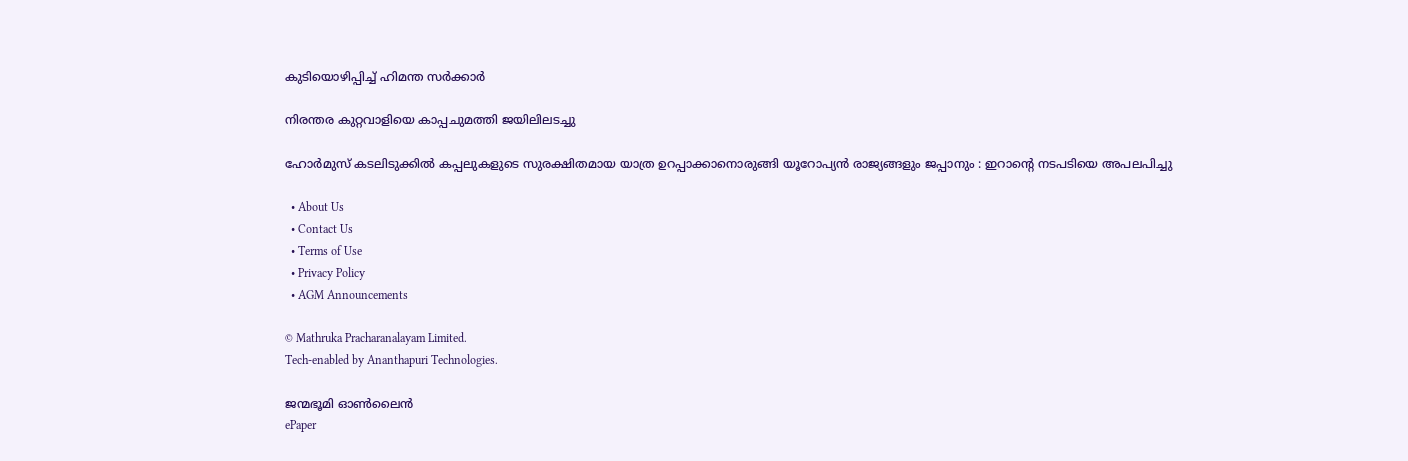കുടിയൊഴിപ്പിച്ച് ഹിമന്ത സർക്കാർ

നിരന്തര കുറ്റവാളിയെ കാപ്പചുമത്തി ജയിലിലടച്ചു

ഹോർമുസ് കടലിടുക്കിൽ കപ്പലുകളുടെ സുരക്ഷിതമായ യാത്ര ഉറപ്പാക്കാനൊരുങ്ങി യൂറോപ്യൻ രാജ്യങ്ങളും ജപ്പാനും : ഇറാന്റെ നടപടിയെ അപലപിച്ചു

  • About Us
  • Contact Us
  • Terms of Use
  • Privacy Policy
  • AGM Announcements

© Mathruka Pracharanalayam Limited.
Tech-enabled by Ananthapuri Technologies.

ജന്മഭൂമി ഓണ്‍ലൈന്‍
ePaper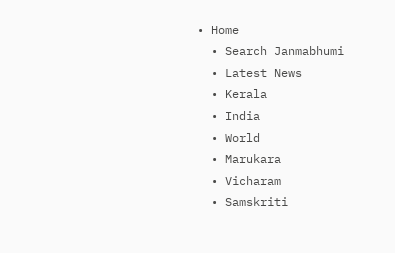• Home
  • Search Janmabhumi
  • Latest News
  • Kerala
  • India
  • World
  • Marukara
  • Vicharam
  • Samskriti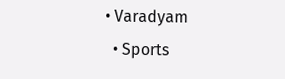• Varadyam
  • Sports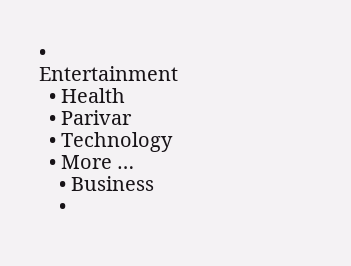• Entertainment
  • Health
  • Parivar
  • Technology
  • More …
    • Business
    •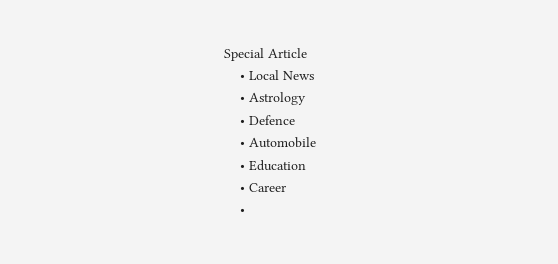Special Article
    • Local News
    • Astrology
    • Defence
    • Automobile
    • Education
    • Career
    •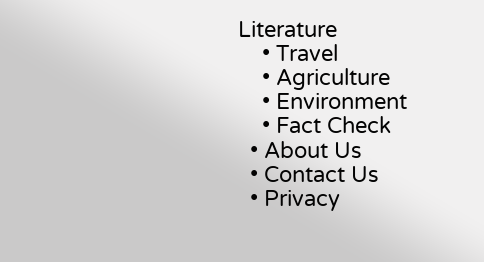Literature
    • Travel
    • Agriculture
    • Environment
    • Fact Check
  • About Us
  • Contact Us
  • Privacy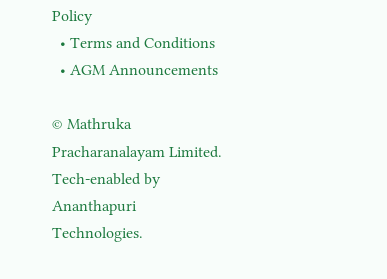Policy
  • Terms and Conditions
  • AGM Announcements

© Mathruka Pracharanalayam Limited.
Tech-enabled by Ananthapuri Technologies.